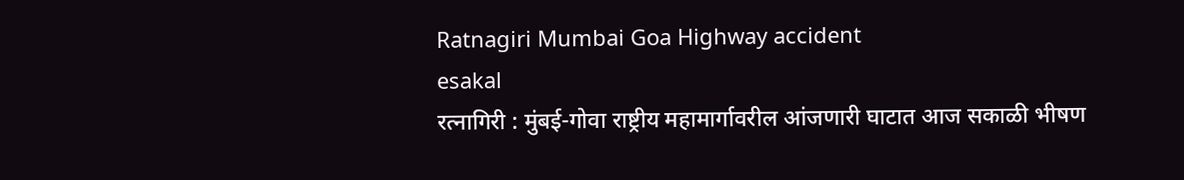Ratnagiri Mumbai Goa Highway accident
esakal
रत्नागिरी : मुंबई-गोवा राष्ट्रीय महामार्गावरील आंजणारी घाटात आज सकाळी भीषण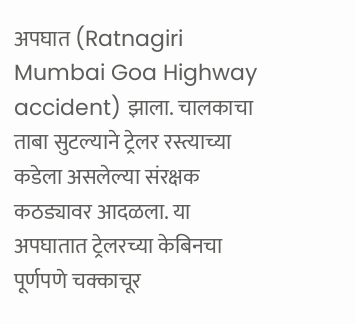अपघात (Ratnagiri Mumbai Goa Highway accident) झाला. चालकाचा ताबा सुटल्याने ट्रेलर रस्त्याच्या कडेला असलेल्या संरक्षक कठड्यावर आदळला. या अपघातात ट्रेलरच्या केबिनचा पूर्णपणे चक्काचूर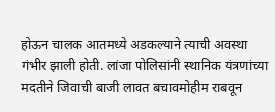होऊन चालक आतमध्ये अडकल्याने त्याची अवस्था गंभीर झाली होती. लांजा पोलिसांनी स्थानिक यंत्रणांच्या मदतीने जिवाची बाजी लावत बचावमोहीम राबवून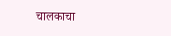चालकाचा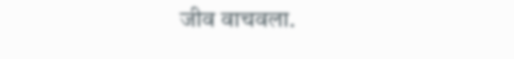जीव वाचवला.